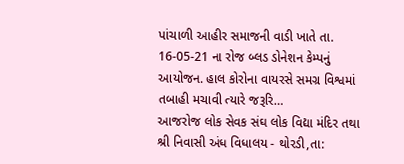પાંચાળી આહીર સમાજની વાડી ખાતે તા. 16-05-21 ના રોજ બ્લડ ડોનેશન કેમ્પનું આયોજન. હાલ કોરોના વાયરસે સમગ્ર વિશ્વમાં તબાહી મચાવી ત્યારે જરૂરિ…
આજરોજ લોક સેવક સંઘ લોક વિદ્યા મંદિર તથા શ્રી નિવાસી અંધ વિધાલય - થોરડી,તા: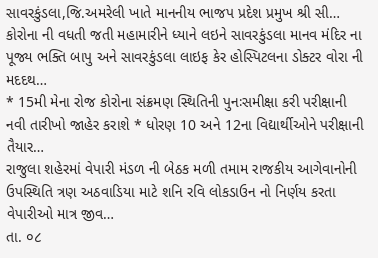સાવરકુંડલા,જિ.અમરેલી ખાતે માનનીય ભાજપ પ્રદેશ પ્રમુખ શ્રી સી…
કોરોના ની વધતી જતી મહામારીને ધ્યાને લઇને સાવરકુંડલા માનવ મંદિર ના પૂજ્ય ભક્તિ બાપુ અને સાવરકુંડલા લાઇફ કેર હોસ્પિટલના ડોક્ટર વોરા ની મદદથ…
* 15મી મેના રોજ કોરોના સંક્રમણ સ્થિતિની પુનઃસમીક્ષા કરી પરીક્ષાની નવી તારીખો જાહેર કરાશે * ધોરણ 10 અને 12ના વિદ્યાર્થીઓને પરીક્ષાની તૈયાર…
રાજુલા શહેરમાં વેપારી મંડળ ની બેઠક મળી તમામ રાજકીય આગેવાનોની ઉપસ્થિતિ ત્રણ અઠવાડિયા માટે શનિ રવિ લોકડાઉન નો નિર્ણય કરતા વેપારીઓ માત્ર જીવ…
તા. ૦૮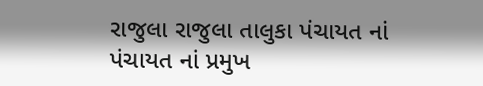રાજુલા રાજુલા તાલુકા પંચાયત નાં પંચાયત નાં પ્રમુખ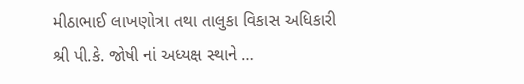મીઠાભાઈ લાખણોત્રા તથા તાલુકા વિકાસ અધિકારી શ્રી પી.કે. જોષી નાં અધ્યક્ષ સ્થાને …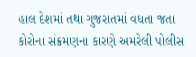હાલ દેશમાં તથા ગુજરાતમાં વધતા જતા કોરોના સંક્રમણના કારણે અમરેલી પોલીસ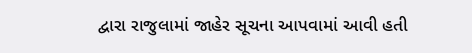દ્વારા રાજુલામાં જાહેર સૂચના આપવામાં આવી હતી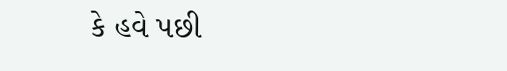કે હવે પછી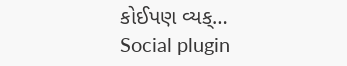કોઈપણ વ્યક્…
Social plugin